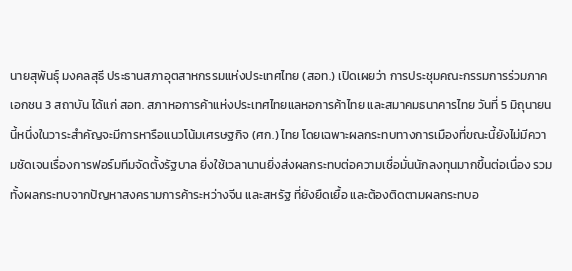นายสุพันธุ์ มงคลสุธี ประธานสภาอุตสาหกรรมแห่งประเทศไทย (สอท.) เปิดเผยว่า การประชุมคณะกรรมการร่วมภาคเอกชน 3 สถาบัน ได้แก่ สอท. สภาหอการค้าแห่งประเทศไทยแลหอการค้าไทย และสมาคมธนาคารไทย วันที่ 5 มิถุนายนนี้หนึ่งในวาระสำคัญจะมีการหารือแนวโน้มเศรษฐกิจ (ศก.) ไทย โดยเฉพาะผลกระทบทางการเมืองที่ขณะนี้ยังไม่มีความชัดเจนเรื่องการฟอร์มทีมจัดตั้งรัฐบาล ยิ่งใช้เวลานานยิ่งส่งผลกระทบต่อความเชื่อมั่นนักลงทุนมากขึ้นต่อเนื่อง รวมทั้งผลกระทบจากปัญหาสงครามการค้าระหว่างจีน และสหรัฐ ที่ยังยืดเยื้อ และต้องติดตามผลกระทบอ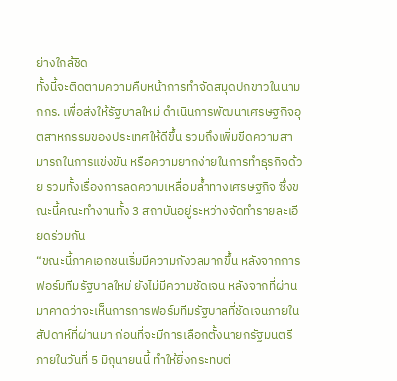ย่างใกล้ชิด
ทั้งนี้จะติดตามความคืบหน้าการทำจัดสมุดปกขาวในนามกกร. เพื่อส่งให้รัฐบาลใหม่ ดำเนินการพัฒนาเศรษฐกิจอุตสาหกรรมของประเทศให้ดีขึ้น รวมถึงเพิ่มขีดความสามารถในการแข่งขัน หรือความยากง่ายในการทำธุรกิจด้วย รวมทั้งเรื่องการลดความเหลื่อมล้ำทางเศรษฐกิจ ซึ่งขณะนี้คณะทำงานทั้ง 3 สถาบันอยู่ระหว่างจัดทำรายละเอียดร่วมกัน
“ขณะนี้ภาคเอกชนเริ่มมีความกังวลมากขึ้น หลังจากการฟอร์มทีมรัฐบาลใหม่ ยังไม่มีความชัดเจน หลังจากที่ผ่านมาคาดว่าจะเห็นการการฟอร์มทีมรัฐบาลที่ชัดเจนภายในสัปดาห์ที่ผ่านมา ก่อนที่จะมีการเลือกตั้งนายกรัฐมนตรีภายในวันที่ 5 มิถุนายนนี้ ทำให้ยิ่งกระทบต่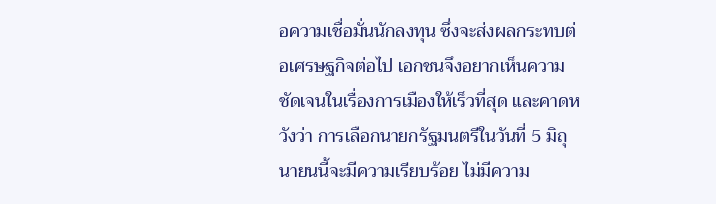อความเชื่อมั่นนักลงทุน ซึ่งจะส่งผลกระทบต่อเศรษฐกิจต่อไป เอกชนจึงอยากเห็นความชัดเจนในเรื่องการเมืองให้เร็วที่สุด และคาดหวังว่า การเลือกนายกรัฐมนตรีในวันที่ 5 มิถุนายนนี้จะมีความเรียบร้อย ไม่มีความ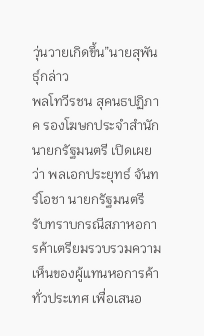วุ่นวายเกิดขึ้น”นายสุพันธุ์กล่าว
พลโทวีรชน สุคนธปฏิภาค รองโฆษกประจำสำนักนายกรัฐมนตรี เปิดเผยว่า พลเอกประยุทธ์ จันทร์โอชา นายกรัฐมนตรี รับทราบกรณีสภาหอการค้าเตรียมรวบรวมความเห็นของผู้แทนหอการค้าทั่วประเทศ เพื่อเสนอ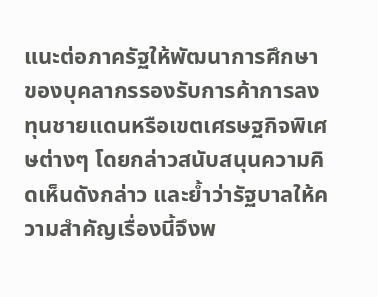แนะต่อภาครัฐให้พัฒนาการศึกษาของบุคลากรรองรับการค้าการลงทุนชายแดนหรือเขตเศรษฐกิจพิเศษต่างๆ โดยกล่าวสนับสนุนความคิดเห็นดังกล่าว และย้ำว่ารัฐบาลให้ความสำคัญเรื่องนี้จึงพ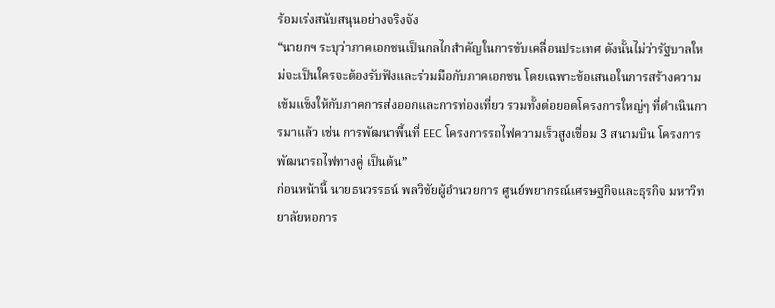ร้อมเร่งสนับสนุนอย่างจริงจัง
“นายกฯ ระบุว่าภาคเอกชนเป็นกลไกสำคัญในการขับเคลื่อนประเทศ ดังนั้นไม่ว่ารัฐบาลใหม่จะเป็นใครจะต้องรับฟังและร่วมมือกับภาคเอกชน โดยเฉพาะข้อเสนอในการสร้างความเข้มแข็งให้กับภาคการส่งออกและการท่องเที่ยว รวมทั้งต่อยอดโครงการใหญ่ๆ ที่ดำเนินการมาแล้ว เช่น การพัฒนาพื้นที่ EEC โครงการรถไฟความเร็วสูงเชื่อม 3 สนามบิน โครงการพัฒนารถไฟทางคู่ เป็นต้น”
ก่อนหน้านี้ นายธนวรรธน์ พลวิชัยผู้อำนวยการ ศูนย์พยากรณ์เศรษฐกิจและธุรกิจ มหาวิทยาลัยหอการ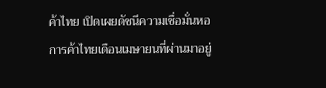ค้าไทย เปิดเผยดัชนีความเชื่อมั่นหอการค้าไทยเดือนเมษายนที่ผ่านมาอยู่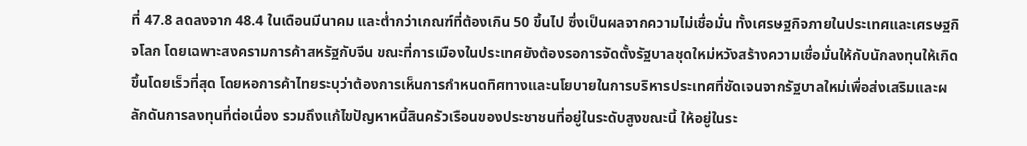ที่ 47.8 ลดลงจาก 48.4 ในเดือนมีนาคม และต่ำกว่าเกณฑ์ที่ต้องเกิน 50 ขึ้นไป ซึ่งเป็นผลจากความไม่เชื่อมั่น ทั้งเศรษฐกิจภายในประเทศและเศรษฐกิจโลก โดยเฉพาะสงครามการค้าสหรัฐกับจีน ขณะที่การเมืองในประเทศยังต้องรอการจัดตั้งรัฐบาลชุดใหม่หวังสร้างความเชื่อมั่นให้กับนักลงทุนให้เกิดขึ้นโดยเร็วที่สุด โดยหอการค้าไทยระบุว่าต้องการเห็นการกำหนดทิศทางและนโยบายในการบริหารประเทศที่ชัดเจนจากรัฐบาลใหม่เพื่อส่งเสริมและผลักดันการลงทุนที่ต่อเนื่อง รวมถึงแก้ไขปัญหาหนี้สินครัวเรือนของประชาชนที่อยู่ในระดับสูงขณะนี้ ให้อยู่ในระ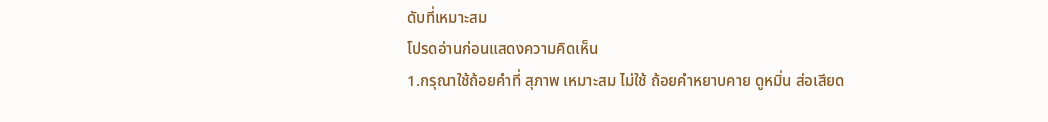ดับที่เหมาะสม
โปรดอ่านก่อนแสดงความคิดเห็น
1.กรุณาใช้ถ้อยคำที่ สุภาพ เหมาะสม ไม่ใช้ ถ้อยคำหยาบคาย ดูหมิ่น ส่อเสียด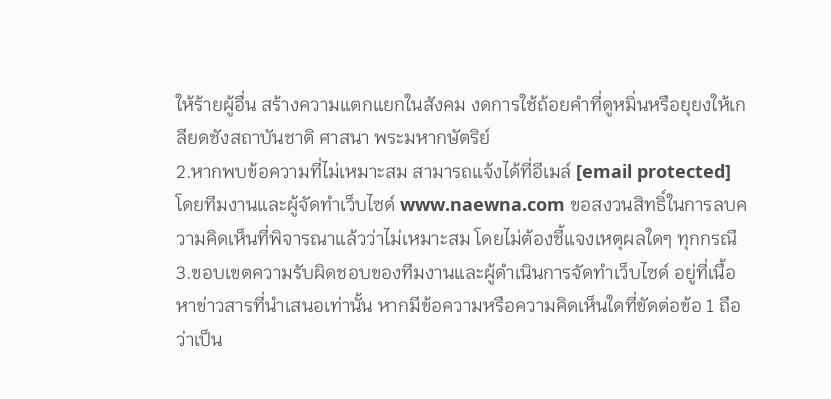ให้ร้ายผู้อื่น สร้างความแตกแยกในสังคม งดการใช้ถ้อยคำที่ดูหมิ่นหรือยุยงให้เกลียดชังสถาบันชาติ ศาสนา พระมหากษัตริย์
2.หากพบข้อความที่ไม่เหมาะสม สามารถแจ้งได้ที่อีเมล์ [email protected] โดยทีมงานและผู้จัดทำเว็บไซด์ www.naewna.com ขอสงวนสิทธิ์ในการลบความคิดเห็นที่พิจารณาแล้วว่าไม่เหมาะสม โดยไม่ต้องชี้แจงเหตุผลใดๆ ทุกกรณี
3.ขอบเขตความรับผิดชอบของทีมงานและผู้ดำเนินการจัดทำเว็บไซด์ อยู่ที่เนื้อหาข่าวสารที่นำเสนอเท่านั้น หากมีข้อความหรือความคิดเห็นใดที่ขัดต่อข้อ 1 ถือว่าเป็น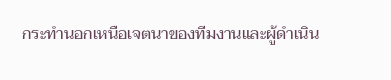กระทำนอกเหนือเจตนาของทีมงานและผู้ดำเนิน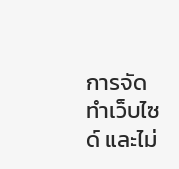การจัดทำเว็บไซด์ และไม่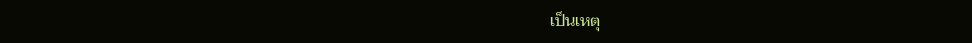เป็นเหตุ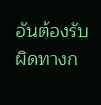อันต้องรับผิดทางก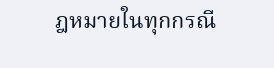ฎหมายในทุกกรณี